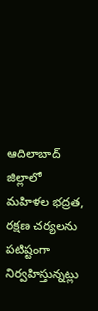ఆదిలాబాద్ జిల్లాలో మహిళల భద్రత, రక్షణ చర్యలను పటిష్టంగా నిర్వహిస్తున్నట్లు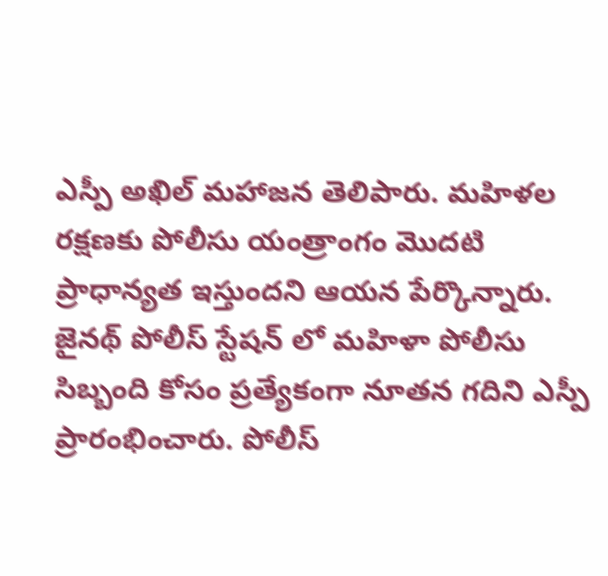ఎస్పీ అఖిల్ మహాజన తెలిపారు. మహిళల రక్షణకు పోలీసు యంత్రాంగం మొదటి ప్రాధాన్యత ఇస్తుందని ఆయన పేర్కొన్నారు. జైనథ్ పోలీస్ స్టేషన్ లో మహిళా పోలీసు సిబ్బంది కోసం ప్రత్యేకంగా నూతన గదిని ఎస్పీ ప్రారంభించారు. పోలీస్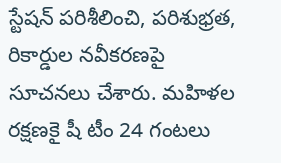స్టేషన్ పరిశీలించి, పరిశుభ్రత, రికార్డుల నవీకరణపై సూచనలు చేశారు. మహిళల రక్షణకై షీ టీం 24 గంటలు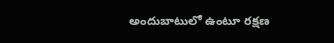అందుబాటులో ఉంటూ రక్షణ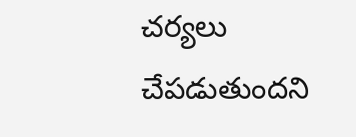చర్యలు చేపడుతుందని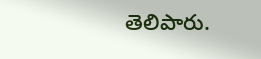తెలిపారు.